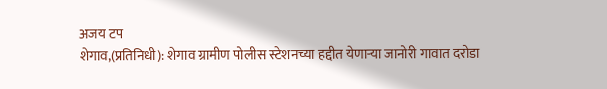अजय टप
शेगाव,(प्रतिनिधी): शेगाव ग्रामीण पोलीस स्टेशनच्या हद्दीत येणाऱ्या जानोरी गावात दरोडा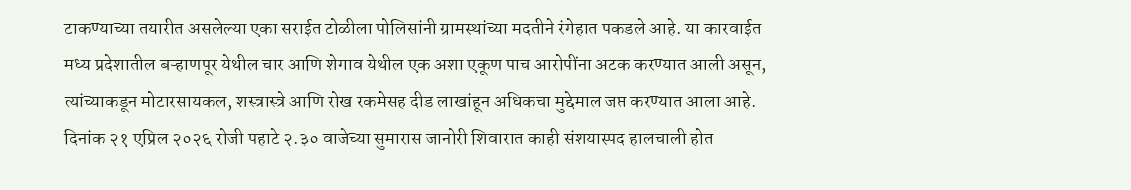टाकण्याच्या तयारीत असलेल्या एका सराईत टोळीला पोलिसांनी ग्रामस्थांच्या मदतीने रंगेहात पकडले आहे. या कारवाईत मध्य प्रदेशातील बऱ्हाणपूर येथील चार आणि शेगाव येथील एक अशा एकूण पाच आरोपींना अटक करण्यात आली असून, त्यांच्याकडून मोटारसायकल, शस्त्रास्त्रे आणि रोख रकमेसह दीड लाखांहून अधिकचा मुद्देमाल जप्त करण्यात आला आहे.
दिनांक २१ एप्रिल २०२६ रोजी पहाटे २.३० वाजेच्या सुमारास जानोरी शिवारात काही संशयास्पद हालचाली होत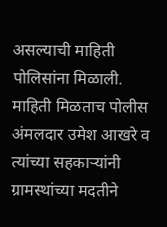असल्याची माहिती पोलिसांना मिळाली. माहिती मिळताच पोलीस अंमलदार उमेश आखरे व त्यांच्या सहकाऱ्यांनी ग्रामस्थांच्या मदतीने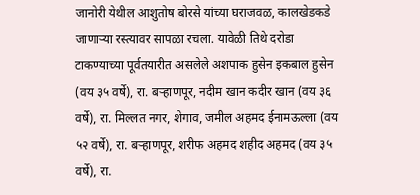जानोरी येथील आशुतोष बोरसे यांच्या घराजवळ, कालखेडकडे जाणाऱ्या रस्त्यावर सापळा रचला. यावेळी तिथे दरोडा टाकण्याच्या पूर्वतयारीत असलेले अशपाक हुसेन इकबाल हुसेन (वय ३५ वर्षे), रा. बऱ्हाणपूर, नदीम खान कदीर खान (वय ३६ वर्षे), रा. मिल्लत नगर, शेगाव, जमील अहमद ईनामऊल्ला (वय ५२ वर्षे), रा. बऱ्हाणपूर, शरीफ अहमद शहीद अहमद (वय ३५ वर्षे), रा.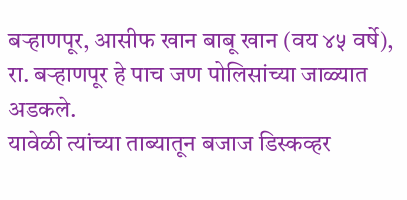बऱ्हाणपूर, आसीफ खान बाबू खान (वय ४५ वर्षे), रा. बऱ्हाणपूर हे पाच जण पोलिसांच्या जाळ्यात अडकले.
यावेळी त्यांच्या ताब्यातून बजाज डिस्कव्हर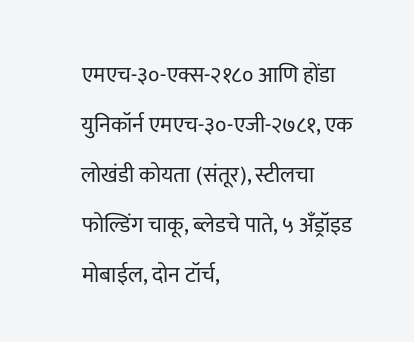एमएच-३०-एक्स-२१८० आणि होंडा युनिकॉर्न एमएच-३०-एजी-२७८१, एक लोखंडी कोयता (संतूर), स्टीलचा फोल्डिंग चाकू, ब्लेडचे पाते, ५ अँड्रॉइड मोबाईल, दोन टॉर्च,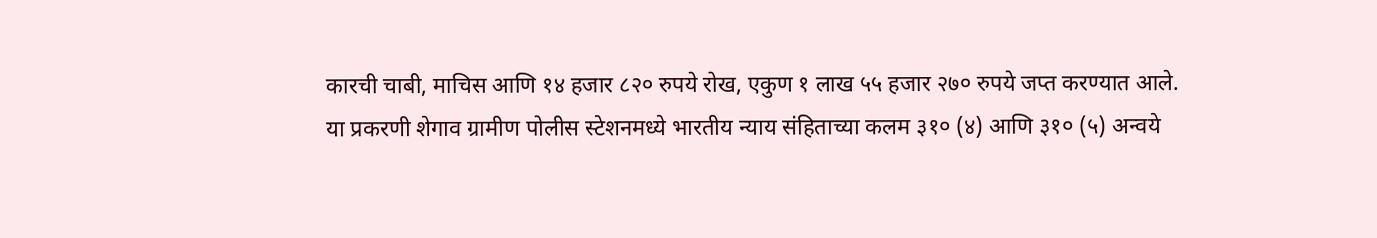कारची चाबी, माचिस आणि १४ हजार ८२० रुपये रोख, एकुण १ लाख ५५ हजार २७० रुपये जप्त करण्यात आले.
या प्रकरणी शेगाव ग्रामीण पोलीस स्टेशनमध्ये भारतीय न्याय संहिताच्या कलम ३१० (४) आणि ३१० (५) अन्वये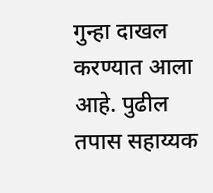गुन्हा दाखल करण्यात आला आहे. पुढील तपास सहाय्यक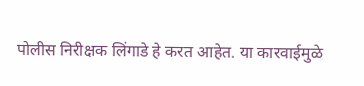पोलीस निरीक्षक लिंगाडे हे करत आहेत. या कारवाईमुळे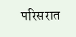परिसरात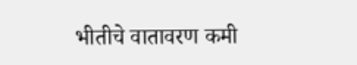भीतीचे वातावरण कमी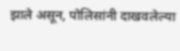झाले असून, पोलिसांनी दाखवलेल्या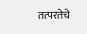तत्परतेचे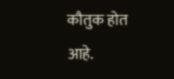कौतुक होत आहे.